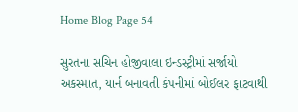Home Blog Page 54

સુરતના સચિન હોજીવાલા ઇન્ડસ્ટ્રીમાં સર્જાયો અકસ્માત, યાર્ન બનાવતી કંપનીમાં બોઈલર ફાટવાથી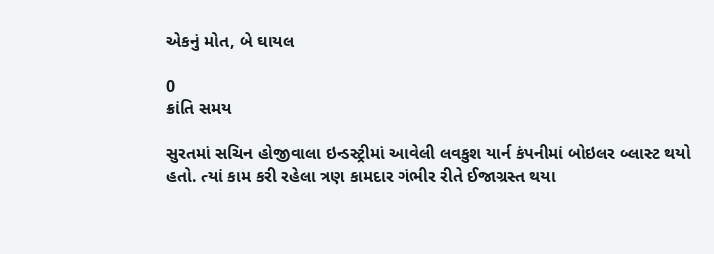એકનું મોત, બે ઘાયલ

0
ક્રાંતિ સમય

સુરતમાં સચિન હોજીવાલા ઇન્ડસ્ટ્રીમાં આવેલી લવકુશ યાર્ન કંપનીમાં બોઇલર બ્લાસ્ટ થયો હતો. ત્યાં કામ કરી રહેલા ત્રણ કામદાર ગંભીર રીતે ઈજાગ્રસ્ત થયા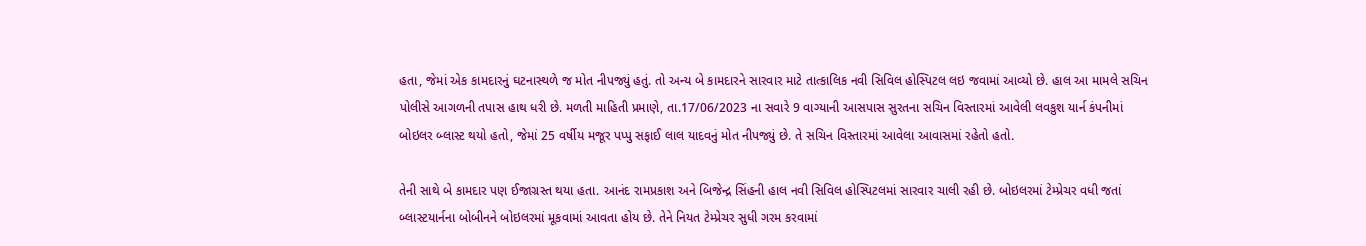હતા, જેમાં એક કામદારનું ઘટનાસ્થળે જ મોત નીપજ્યું હતું. તો અન્ય બે કામદારને સારવાર માટે તાત્કાલિક નવી સિવિલ હોસ્પિટલ લઇ જવામાં આવ્યો છે. હાલ આ મામલે સચિન પોલીસે આગળની તપાસ હાથ ધરી છે. મળતી માહિતી પ્રમાણે, તા.17/06/2023 ના સવારે 9 વાગ્યાની આસપાસ સુરતના સચિન વિસ્તારમાં આવેલી લવકુશ યાર્ન કંપનીમાં બોઇલર બ્લાસ્ટ થયો હતો, જેમાં 25 વર્ષીય મજૂર પપ્પુ સફાઈ લાલ યાદવનું મોત નીપજ્યું છે. તે સચિન વિસ્તારમાં આવેલા આવાસમાં રહેતો હતો.

તેની સાથે બે કામદાર પણ ઈજાગ્રસ્ત થયા હતા. આનંદ રામપ્રકાશ અને બિજેન્દ્ર સિંહની હાલ નવી સિવિલ હોસ્પિટલમાં સારવાર ચાલી રહી છે. બોઇલરમાં ટેમ્પ્રેચર વધી જતાં બ્લાસ્ટયાર્નના બોબીનને બોઇલરમાં મૂકવામાં આવતા હોય છે. તેને નિયત ટેમ્પ્રેચર સુધી ગરમ કરવામાં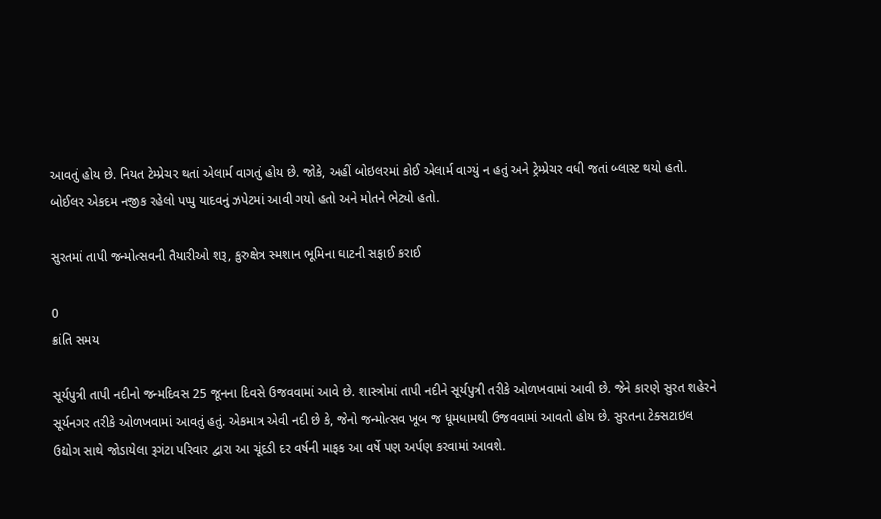આવતું હોય છે. નિયત ટેમ્પ્રેચર થતાં એલાર્મ વાગતું હોય છે. જોકે, અહીં બોઇલરમાં કોઈ એલાર્મ વાગ્યું ન હતું અને ટ્રેમ્પ્રેચર વધી જતાં બ્લાસ્ટ થયો હતો. બોઈલર એકદમ નજીક રહેલો પપ્પુ યાદવનું ઝપેટમાં આવી ગયો હતો અને મોતને ભેટ્યો હતો.

સુરતમાં તાપી જન્મોત્સવની તૈયારીઓ શરૂ, કુરુક્ષેત્ર સ્મશાન ભૂમિના ઘાટની સફાઈ કરાઈ

0
ક્રાંતિ સમય

સૂર્યપુત્રી તાપી નદીનો જન્મદિવસ 25 જૂનના દિવસે ઉજવવામાં આવે છે. શાસ્ત્રોમાં તાપી નદીને સૂર્યપુત્રી તરીકે ઓળખવામાં આવી છે. જેને કારણે સુરત શહેરને સૂર્યનગર તરીકે ઓળખવામાં આવતું હતું. એકમાત્ર એવી નદી છે કે, જેનો જન્મોત્સવ ખૂબ જ ધૂમધામથી ઉજવવામાં આવતો હોય છે. સુરતના ટેક્સટાઇલ ઉદ્યોગ સાથે જોડાયેલા રૂગંટા પરિવાર દ્વારા આ ચૂંદડી દર વર્ષની માફક આ વર્ષે પણ અર્પણ કરવામાં આવશે.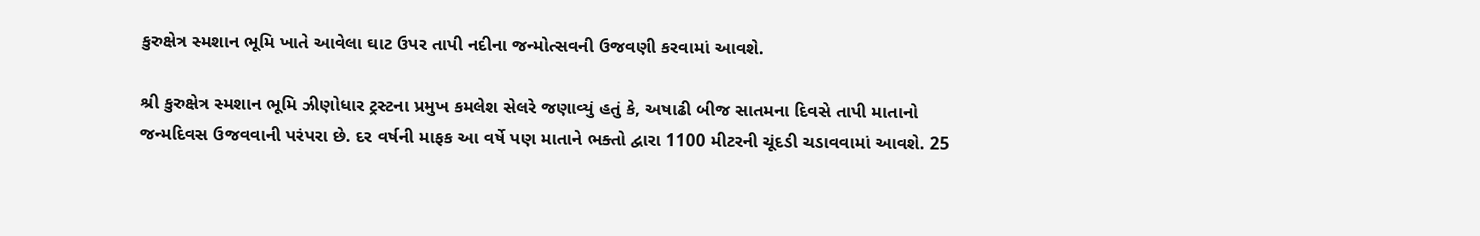કુરુક્ષેત્ર સ્મશાન ભૂમિ ખાતે આવેલા ઘાટ ઉપર તાપી નદીના જન્મોત્સવની ઉજવણી કરવામાં આવશે.

શ્રી કુરુક્ષેત્ર સ્મશાન ભૂમિ ઝીણોધાર ટ્રસ્ટના પ્રમુખ કમલેશ સેલરે જણાવ્યું હતું કે, અષાઢી બીજ સાતમના દિવસે તાપી માતાનો જન્મદિવસ ઉજવવાની પરંપરા છે. દર વર્ષની માફક આ વર્ષે પણ માતાને ભક્તો દ્વારા 1100 મીટરની ચૂંદડી ચડાવવામાં આવશે. 25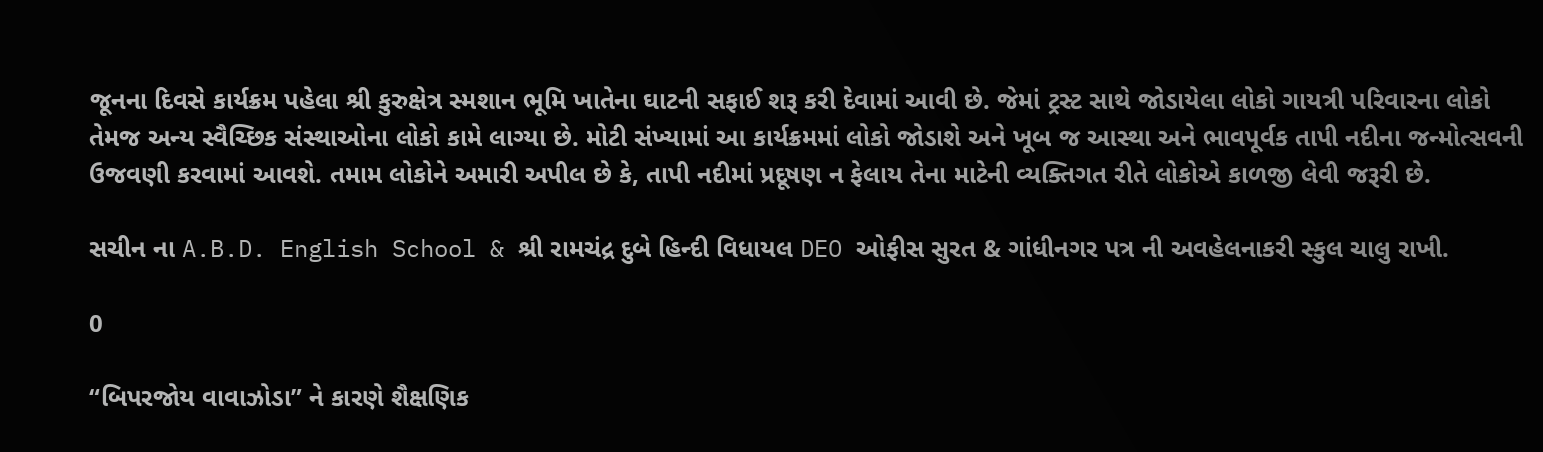જૂનના દિવસે કાર્યક્રમ પહેલા શ્રી કુરુક્ષેત્ર સ્મશાન ભૂમિ ખાતેના ઘાટની સફાઈ શરૂ કરી દેવામાં આવી છે. જેમાં ટ્રસ્ટ સાથે જોડાયેલા લોકો ગાયત્રી પરિવારના લોકો તેમજ અન્ય સ્વૈચ્છિક સંસ્થાઓના લોકો કામે લાગ્યા છે. મોટી સંખ્યામાં આ કાર્યક્રમમાં લોકો જોડાશે અને ખૂબ જ આસ્થા અને ભાવપૂર્વક તાપી નદીના જન્મોત્સવની ઉજવણી કરવામાં આવશે. તમામ લોકોને અમારી અપીલ છે કે, તાપી નદીમાં પ્રદૂષણ ન ફેલાય તેના માટેની વ્યક્તિગત રીતે લોકોએ કાળજી લેવી જરૂરી છે.

સચીન ના A.B.D. English School & શ્રી રામચંદ્ર દુબે હિન્દી વિધાયલ DEO ઓફીસ સુરત & ગાંધીનગર પત્ર ની અવહેલનાકરી સ્કુલ ચાલુ રાખી.

0

“બિપરજોય વાવાઝોડા” ને કારણે શૈક્ષણિક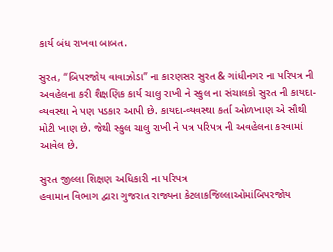કાર્ય બંધ રાખવા બાબત.

સુરત, “બિપરજોય વાવાઝોડા” ના કારણસર સુરત & ગાંધીનગર ના પરિપત્ર ની અવહેલના કરી શૈક્ષણિક કાર્ય ચાલુ રાખી ને સ્કુલ ના સંચાલકો સુરત ની કાયદા-વ્યવસ્થા ને પણ પડકાર આપી છે. કાયદા-વ્યવસ્થા કર્તા ઓળખાણ એ સૌથી મોટી ખાણ છે. જેથી સ્કુલ ચાલુ રાખી ને પત્ર પરિપત્ર ની અવહેલના કરવામાં આવેલ છે.

સુરત જીલ્લા શિક્ષણ અધિકારી ના પરિપત્ર
હવામાન વિભાગ દ્વારા ગુજરાત રાજ્યના કેટલાકજિલ્લાઓમાંબિપરજોય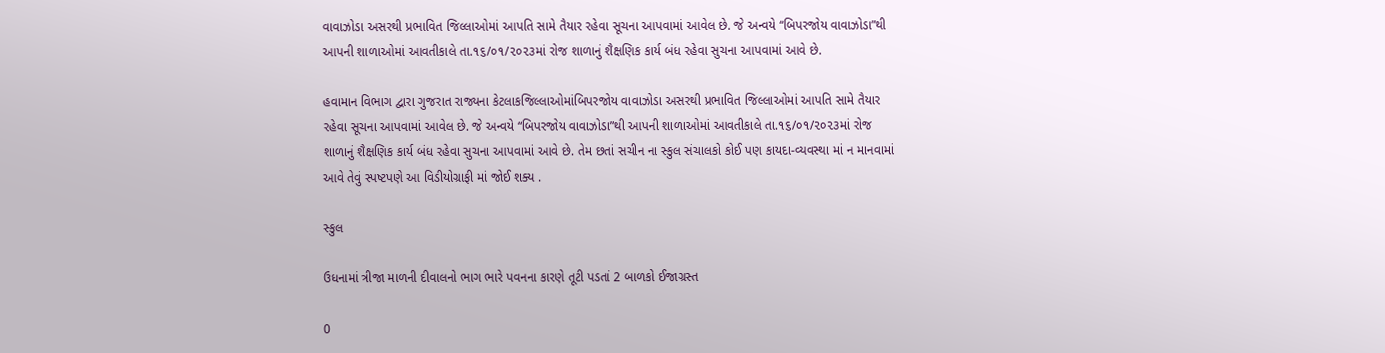વાવાઝોડા અસરથી પ્રભાવિત જિલ્લાઓમાં આપતિ સામે તૈયાર રહેવા સૂચના આપવામાં આવેલ છે. જે અન્વયે “બિપરજોય વાવાઝોડા”થી આપની શાળાઓમાં આવતીકાલે તા.૧૬/૦૧/૨૦૨૩માં રોજ શાળાનું શૈક્ષણિક કાર્ય બંધ રહેવા સુચના આપવામાં આવે છે.

હવામાન વિભાગ દ્વારા ગુજરાત રાજ્યના કેટલાકજિલ્લાઓમાંબિપરજોય વાવાઝોડા અસરથી પ્રભાવિત જિલ્લાઓમાં આપતિ સામે તૈયાર રહેવા સૂચના આપવામાં આવેલ છે. જે અન્વયે “બિપરજોય વાવાઝોડા”થી આપની શાળાઓમાં આવતીકાલે તા.૧૬/૦૧/૨૦૨૩માં રોજ શાળાનું શૈક્ષણિક કાર્ય બંધ રહેવા સુચના આપવામાં આવે છે. તેમ છતાં સચીન ના સ્કુલ સંચાલકો કોઈ પણ કાયદા-વ્યવસ્થા માં ન માનવામાં આવે તેવું સ્પષ્ટપણે આ વિડીયોગ્રાફી માં જોઈ શક્ય .

સ્કુલ

ઉધનામાં ત્રીજા માળની દીવાલનો ભાગ ભારે પવનના કારણે તૂટી પડતાં 2 બાળકો ઈજાગ્રસ્ત

0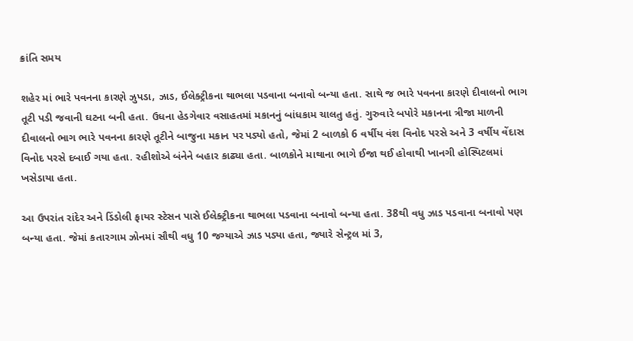ક્રાંતિ સમય

શહેર માં ભારે પવનના કારણે ઝુપડા, ઝાડ, ઈલેક્ટ્રીકના થાભલા પડવાના બનાવો બન્યા હતા. સાથે જ ભારે પવનના કારણે દીવાલનો ભાગ તૂટી પડી જવાની ઘટના બની હતા. ઉધના હેડગેવાર વસાહતમાં મકાનનું બાંધકામ ચાલતુ હતું. ગુરુવારે બપોરે મકાનના ત્રીજા માળની દીવાલનો ભાગ ભારે પવનના કારણે તૂટીને બાજુના મકાન પર પડ્યો હતો, જેમાં 2 બાળકો 6 વર્ષીય વંશ વિનોદ પરસે અને 3 વર્ષીય વેંદાસ વિનોદ પરસે દબાઈ ગયા હતા. રહીશોએ બંનેને બહાર કાઢ્યા હતા. બાળકોને માથાના ભાગે ઈજા થઈ હોવાથી ખાનગી હોસ્પિટલમાં ખસેડાયા હતા.

આ ઉપરાંત રાંદેર અને ડિંડોલી ફાયર સ્ટેસન પાસે ઈલેક્ટ્રીકના થાભલા પડવાના બનાવો બન્યા હતા. 38થી વધુ ઝાડ પડવાના બનાવો પણ બન્યા હતા. જેમાં કતારગામ ઝોનમાં સૌથી વધુ 10 જગ્યાએ ઝાડ પડ્યા હતા, જ્યારે સેન્ટ્રલ માં 3,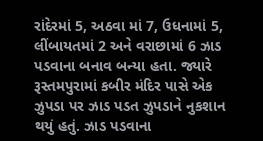રાંદેરમાં 5, અઠવા માં 7, ઉધનામાં 5, લીંબાયતમાં 2 અને વરાછામાં 6 ઝાડ પડવાના બનાવ બન્યા હતા. જ્યારે રૂસ્તમપુરામાં કબીર મંદિર પાસે એક ઝુપડા પર ઝાડ પડત ઝુપડાને નુકશાન થયું હતું. ઝાડ પડવાના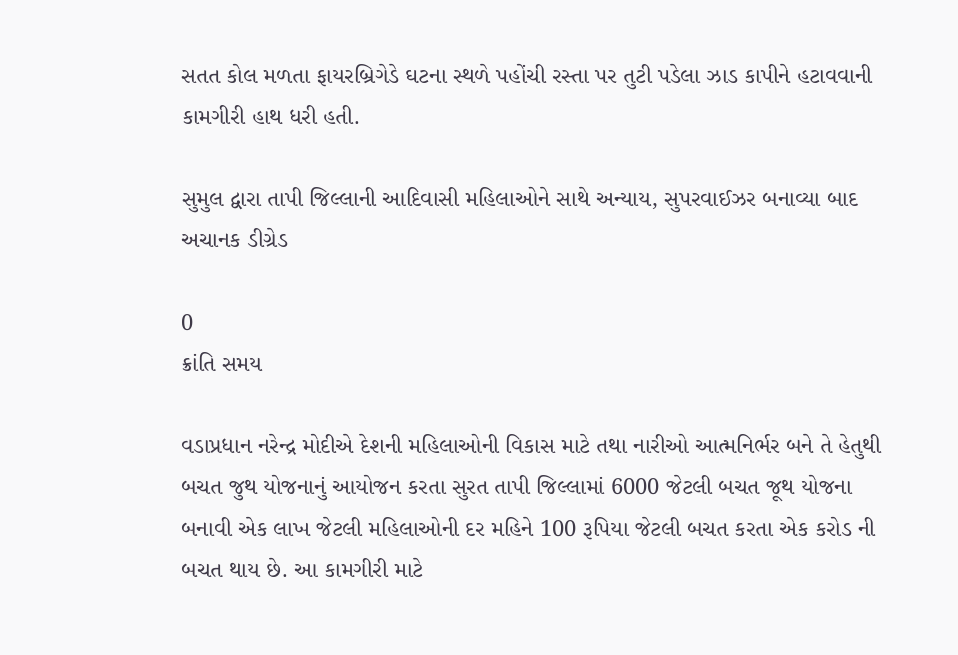સતત કોલ મળતા ફાયરબ્રિગેડે ઘટના સ્થળે પહોંચી રસ્તા પર તુટી પડેલા ઝાડ કાપીને હટાવવાની કામગીરી હાથ ધરી હતી.

સુમુલ દ્વારા તાપી જિલ્લાની આદિવાસી મહિલાઓને સાથે અન્યાય, સુપરવાઈઝર બનાવ્યા બાદ અચાનક ડીગ્રેડ

0
ક્રાંતિ સમય

વડાપ્રધાન નરેન્દ્ર મોદીએ દેશની મહિલાઓની વિકાસ માટે તથા નારીઓ આત્મનિર્ભર બને તે હેતુથી બચત જુથ યોજનાનું આયોજન કરતા સુરત તાપી જિલ્લામાં 6000 જેટલી બચત જૂથ યોજના બનાવી એક લાખ જેટલી મહિલાઓની દર મહિને 100 રૂપિયા જેટલી બચત કરતા એક કરોડ ની બચત થાય છે. આ કામગીરી માટે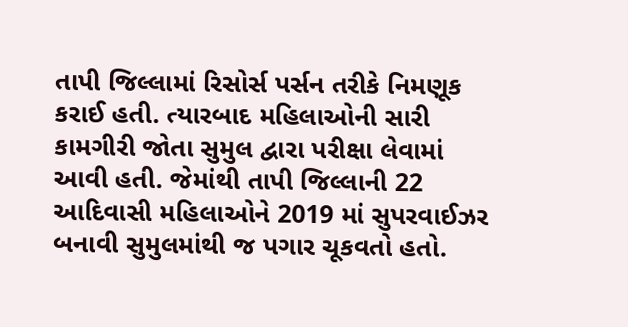તાપી જિલ્લામાં રિસોર્સ પર્સન તરીકે નિમણૂક કરાઈ હતી. ત્યારબાદ મહિલાઓની સારી કામગીરી જોતા સુમુલ દ્વારા પરીક્ષા લેવામાં આવી હતી. જેમાંથી તાપી જિલ્લાની 22 આદિવાસી મહિલાઓને 2019 માં સુપરવાઈઝર બનાવી સુમુલમાંથી જ પગાર ચૂકવતો હતો.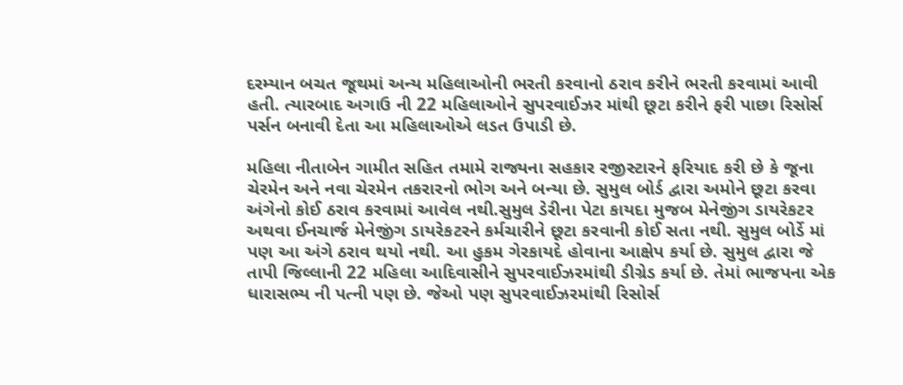દરમ્યાન બચત જૂથમાં અન્ય મહિલાઓની ભરતી કરવાનો ઠરાવ કરીને ભરતી કરવામાં આવી હતી. ત્યારબાદ અગાઉ ની 22 મહિલાઓને સુપરવાઈઝર માંથી છૂટા કરીને ફરી પાછા રિસોર્સ પર્સન બનાવી દેતા આ મહિલાઓએ લડત ઉપાડી છે.

મહિલા નીતાબેન ગામીત સહિત તમામે રાજ્યના સહકાર રજીસ્ટારને ફરિયાદ કરી છે કે જૂના ચેરમેન અને નવા ચેરમેન તકરારનો ભોગ અને બન્યા છે. સુમુલ બોર્ડ દ્વારા અમોને છૂટા કરવા અંગેનો કોઈ ઠરાવ કરવામાં આવેલ નથી.સુમુલ ડેરીના પેટા કાયદા મુજબ મેનેજીંગ ડાયરેકટર અથવા ઈનચાર્જ મેનેજીંગ ડાયરેકટરને કર્મચારીને છૂટા કરવાની કોઈ સતા નથી. સુમુલ બોર્ડે માં પણ આ અંગે ઠરાવ થયો નથી. આ હુકમ ગેરકાયદે હોવાના આક્ષેપ કર્યા છે. સુમુલ દ્વારા જે તાપી જિલ્લાની 22 મહિલા આદિવાસીને સુપરવાઈઝરમાંથી ડીગ્રેડ કર્યા છે. તેમાં ભાજપના એક ધારાસભ્ય ની પત્ની પણ છે. જેઓ પણ સુપરવાઈઝરમાંથી રિસોર્સ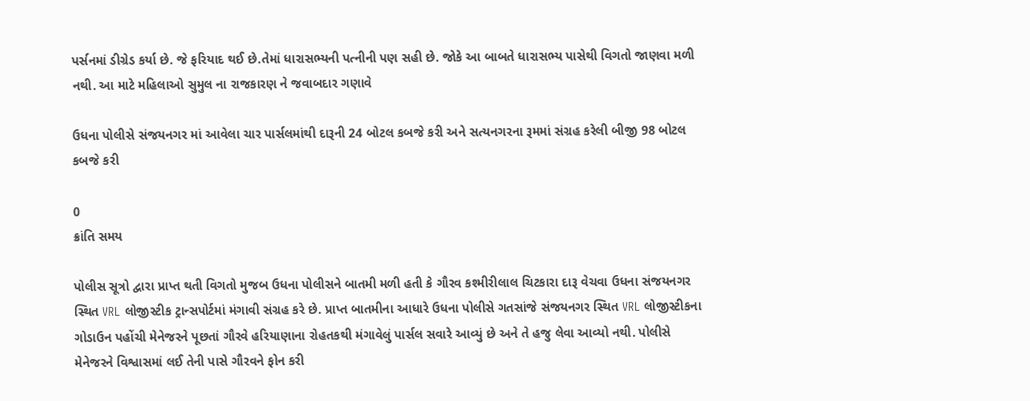પર્સનમાં ડીગ્રેડ કર્યા છે. જે ફરિયાદ થઈ છે.તેમાં ધારાસભ્યની પત્નીની પણ સહી છે. જોકે આ બાબતે ધારાસભ્ય પાસેથી વિગતો જાણવા મળી નથી. આ માટે મહિલાઓ સુમુલ ના રાજકારણ ને જવાબદાર ગણાવે

ઉધના પોલીસે સંજયનગર માં આવેલા ચાર પાર્સલમાંથી દારૂની 24 બોટલ કબજે કરી અને સત્યનગરના રૂમમાં સંગ્રહ કરેલી બીજી 98 બોટલ કબજે કરી

0
ક્રાંતિ સમય

પોલીસ સૂત્રો દ્વારા પ્રાપ્ત થતી વિગતો મુજબ ઉધના પોલીસને બાતમી મળી હતી કે ગૌરવ કશ્મીરીલાલ ચિટકારા દારૂ વેચવા ઉધના સંજયનગર સ્થિત VRL લોજીસ્ટીક ટ્રાન્સપોર્ટમાં મંગાવી સંગ્રહ કરે છે. પ્રાપ્ત બાતમીના આધારે ઉધના પોલીસે ગતસાંજે સંજયનગર સ્થિત VRL લોજીસ્ટીકના ગોડાઉન પહોંચી મેનેજરને પૂછતાં ગૌરવે હરિયાણાના રોહતકથી મંગાવેલું પાર્સલ સવારે આવ્યું છે અને તે હજુ લેવા આવ્યો નથી. પોલીસે મેનેજરને વિશ્વાસમાં લઈ તેની પાસે ગૌરવને ફોન કરી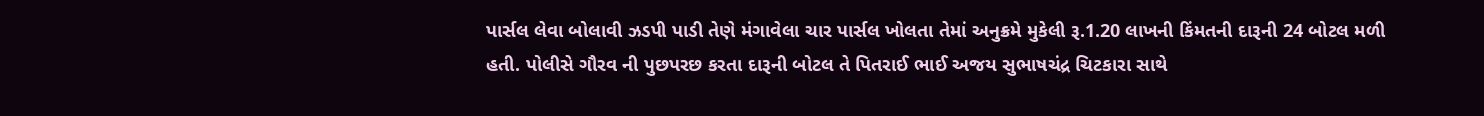પાર્સલ લેવા બોલાવી ઝડપી પાડી તેણે મંગાવેલા ચાર પાર્સલ ખોલતા તેમાં અનુક્રમે મુકેલી રૂ.1.20 લાખની કિંમતની દારૂની 24 બોટલ મળી હતી. પોલીસે ગૌરવ ની પુછપરછ કરતા દારૂની બોટલ તે પિતરાઈ ભાઈ અજય સુભાષચંદ્ર ચિટકારા સાથે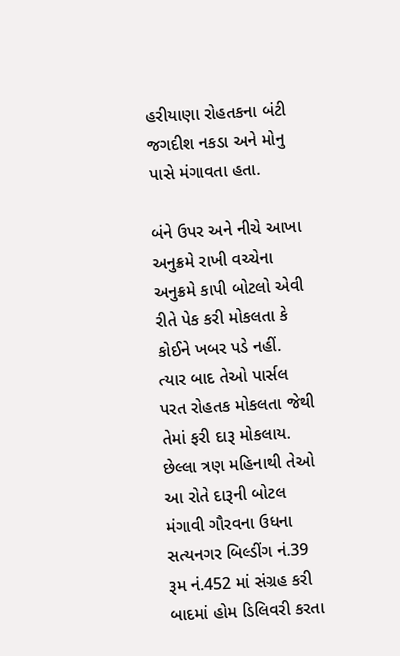હરીયાણા રોહતકના બંટી જગદીશ નકડા અને મોનુ પાસે મંગાવતા હતા.

બંને ઉપર અને નીચે આખા અનુક્રમે રાખી વચ્ચેના અનુક્રમે કાપી બોટલો એવી રીતે પેક કરી મોકલતા કે કોઈને ખબર પડે નહીં. ત્યાર બાદ તેઓ પાર્સલ પરત રોહતક મોકલતા જેથી તેમાં ફરી દારૂ મોકલાય. છેલ્લા ત્રણ મહિનાથી તેઓ આ રોતે દારૂની બોટલ મંગાવી ગૌરવના ઉધના સત્યનગર બિલ્ડીંગ નં.39 રૂમ નં.452 માં સંગ્રહ કરી બાદમાં હોમ ડિલિવરી કરતા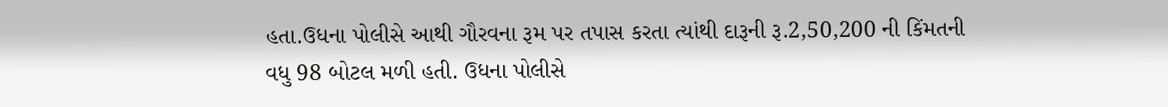હતા.ઉધના પોલીસે આથી ગૌરવના રૂમ પર તપાસ કરતા ત્યાંથી દારૂની રૂ.2,50,200 ની કિંમતની વધુ 98 બોટલ મળી હતી. ઉધના પોલીસે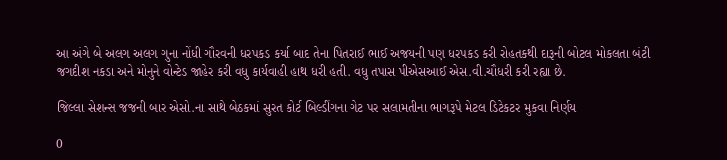આ અંગે બે અલગ અલગ ગુના નોંધી ગૌરવની ધરપકડ કર્યા બાદ તેના પિતરાઈ ભાઈ અજયની પણ ધરપકડ કરી રોહતકથી દારૂની બોટલ મોકલતા બંટી જગદીશ નકડા અને મોનુને વોન્ટેડ જાહેર કરી વધુ કાર્યવાહી હાથ ધરી હતી. વધુ તપાસ પીએસઆઈ એસ.વી.ચૌધરી કરી રહ્યા છે.

જિલ્લા સેશન્સ જજની બાર એસો.ના સાથે બેઠકમાં સુરત કોર્ટ બિલ્ડીંગના ગેટ પર સલામતીના ભાગરૂપે મેટલ ડિટેકટર મુકવા નિર્ણય

0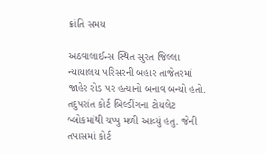ક્રાંતિ સમય

અઠવાલાઈન્સ સ્થિત સુરત જિલ્લા ન્યાયાલય પરિસરની બહાર તાજેતરમાં જાહેર રોડ પર હત્યાનો બનાવ બન્યો હતો. તદુપરાંત કોર્ટ બિલ્ડીંગના ટોયલેટ બ્લોકમાંથી ચપ્પુ મળી આવ્યું હતુ. જેની તપાસમાં કોર્ટ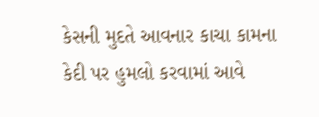કેસની મુદતે આવનાર કાચા કામના કેદી પર હુમલો કરવામાં આવે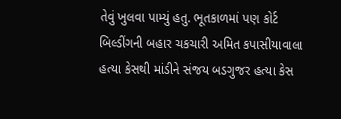તેવું ખુલવા પામ્યું હતુ. ભૂતકાળમાં પણ કોર્ટ બિલ્ડીંગની બહાર ચકચારી અમિત કપાસીયાવાલા હત્યા કેસથી માંડીને સંજય બડગુજર હત્યા કેસ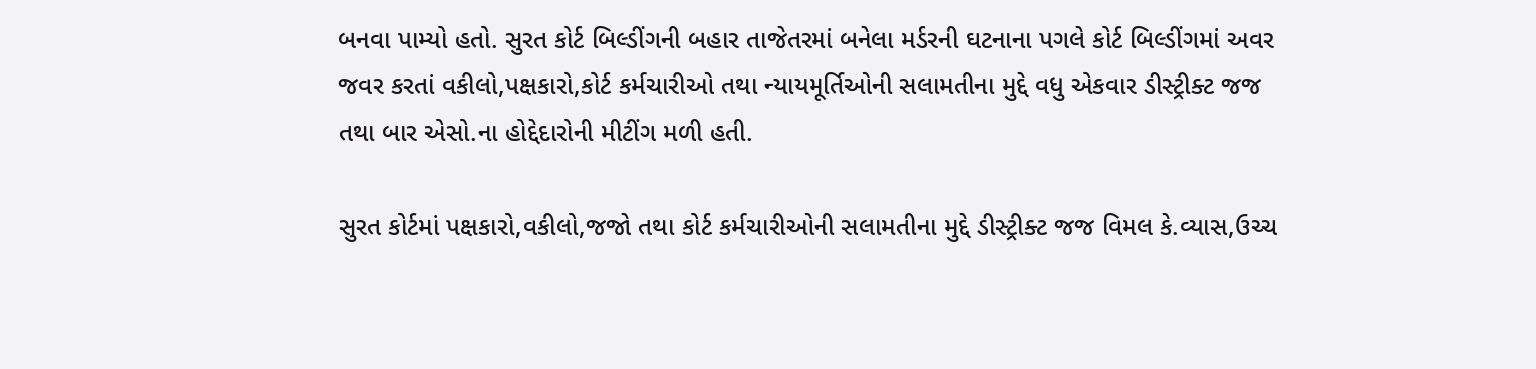બનવા પામ્યો હતો. સુરત કોર્ટ બિલ્ડીંગની બહાર તાજેતરમાં બનેલા મર્ડરની ઘટનાના પગલે કોર્ટ બિલ્ડીંગમાં અવર જવર કરતાં વકીલો,પક્ષકારો,કોર્ટ કર્મચારીઓ તથા ન્યાયમૂર્તિઓની સલામતીના મુદ્દે વધુ એકવાર ડીસ્ટ્રીક્ટ જજ તથા બાર એસો.ના હોદ્દેદારોની મીટીંગ મળી હતી.

સુરત કોર્ટમાં પક્ષકારો,વકીલો,જજો તથા કોર્ટ કર્મચારીઓની સલામતીના મુદ્દે ડીસ્ટ્રીક્ટ જજ વિમલ કે.વ્યાસ,ઉચ્ચ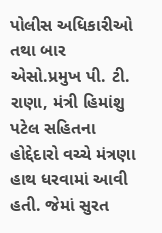પોલીસ અધિકારીઓ તથા બાર એસો.પ્રમુખ પી. ટી. રાણા, મંત્રી હિમાંશુ પટેલ સહિતના હોદ્દેદારો વચ્ચે મંત્રણા હાથ ધરવામાં આવી હતી. જેમાં સુરત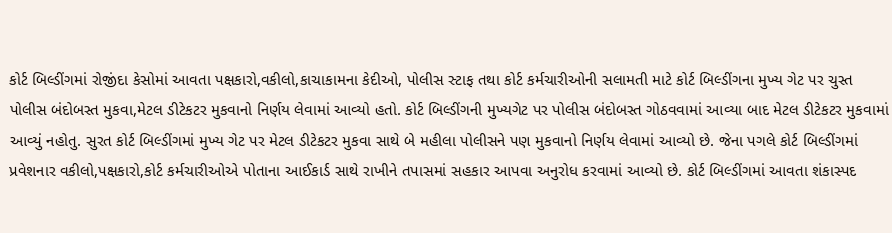કોર્ટ બિલ્ડીંગમાં રોજીંદા કેસોમાં આવતા પક્ષકારો,વકીલો,કાચાકામના કેદીઓ, પોલીસ સ્ટાફ તથા કોર્ટ કર્મચારીઓની સલામતી માટે કોર્ટ બિલ્ડીંગના મુખ્ય ગેટ પર ચુસ્ત પોલીસ બંદોબસ્ત મુકવા,મેટલ ડીટેકટર મુકવાનો નિર્ણય લેવામાં આવ્યો હતો. કોર્ટ બિલ્ડીંગની મુખ્યગેટ પર પોલીસ બંદોબસ્ત ગોઠવવામાં આવ્યા બાદ મેટલ ડીટેકટર મુકવામાં આવ્યું નહોતુ. સુરત કોર્ટ બિલ્ડીંગમાં મુખ્ય ગેટ પર મેટલ ડીટેકટર મુકવા સાથે બે મહીલા પોલીસને પણ મુકવાનો નિર્ણય લેવામાં આવ્યો છે. જેના પગલે કોર્ટ બિલ્ડીંગમાં પ્રવેશનાર વકીલો,પક્ષકારો,કોર્ટ કર્મચારીઓએ પોતાના આઈકાર્ડ સાથે રાખીને તપાસમાં સહકાર આપવા અનુરોધ કરવામાં આવ્યો છે. કોર્ટ બિલ્ડીંગમાં આવતા શંકાસ્પદ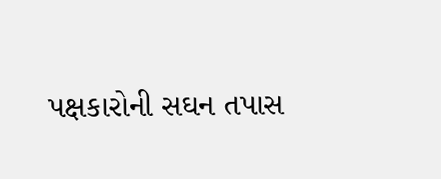પક્ષકારોની સઘન તપાસ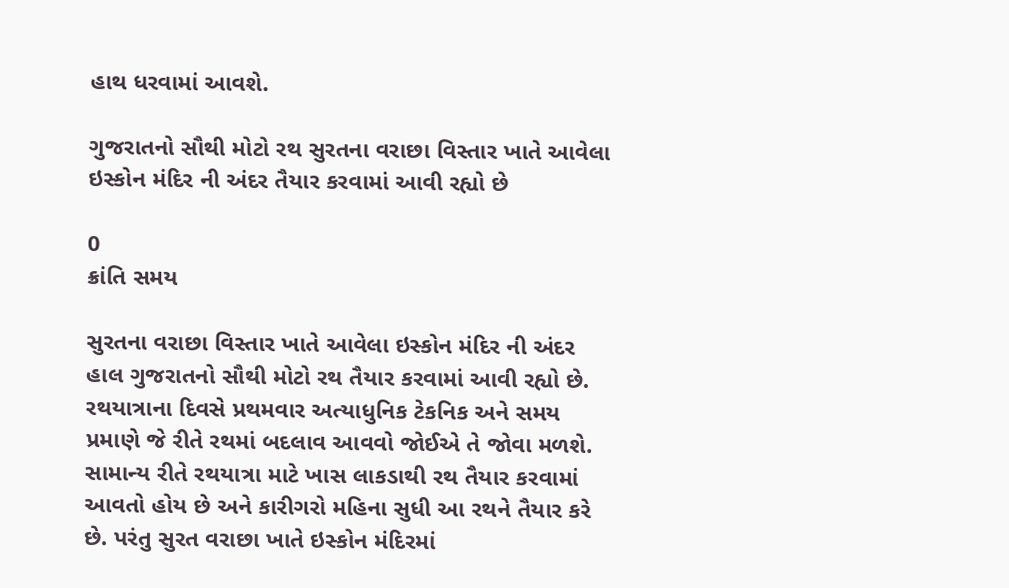હાથ ધરવામાં આવશે.

ગુજરાતનો સૌથી મોટો રથ સુરતના વરાછા વિસ્તાર ખાતે આવેલા ઇસ્કોન મંદિર ની અંદર તૈયાર કરવામાં આવી રહ્યો છે

0
ક્રાંતિ સમય

સુરતના વરાછા વિસ્તાર ખાતે આવેલા ઇસ્કોન મંદિર ની અંદર હાલ ગુજરાતનો સૌથી મોટો રથ તૈયાર કરવામાં આવી રહ્યો છે. રથયાત્રાના દિવસે પ્રથમવાર અત્યાધુનિક ટેકનિક અને સમય પ્રમાણે જે રીતે રથમાં બદલાવ આવવો જોઈએ તે જોવા મળશે. સામાન્ય રીતે રથયાત્રા માટે ખાસ લાકડાથી રથ તૈયાર કરવામાં આવતો હોય છે અને કારીગરો મહિના સુધી આ રથને તૈયાર કરે છે. પરંતુ સુરત વરાછા ખાતે ઇસ્કોન મંદિરમાં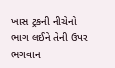ખાસ ટ્રકની નીચેનો ભાગ લઈને તેની ઉપર ભગવાન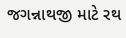જગન્નાથજી માટે રથ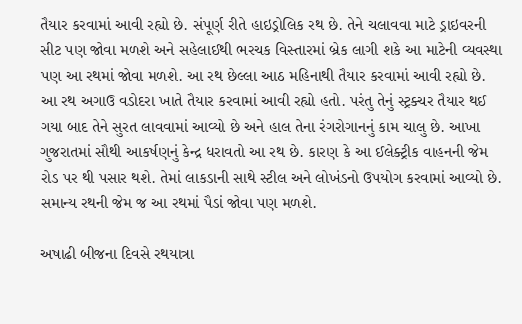તૈયાર કરવામાં આવી રહ્યો છે. સંપૂર્ણ રીતે હાઇડ્રોલિક રથ છે. તેને ચલાવવા માટે ડ્રાઇવરની સીટ પણ જોવા મળશે અને સહેલાઈથી ભરચક વિસ્તારમાં બ્રેક લાગી શકે આ માટેની વ્યવસ્થા પણ આ રથમાં જોવા મળશે. આ રથ છેલ્લા આઠ મહિનાથી તૈયાર કરવામાં આવી રહ્યો છે. આ રથ અગાઉ વડોદરા ખાતે તૈયાર કરવામાં આવી રહ્યો હતો. પરંતુ તેનું સ્ટ્રક્ચર તૈયાર થઈ ગયા બાદ તેને સુરત લાવવામાં આવ્યો છે અને હાલ તેના રંગરોગાનનું કામ ચાલુ છે. આખા ગુજરાતમાં સૌથી આકર્ષણનું કેન્દ્ર ધરાવતો આ રથ છે. કારણ કે આ ઈલેક્ટ્રીક વાહનની જેમ રોડ પર થી પસાર થશે. તેમાં લાકડાની સાથે સ્ટીલ અને લોખંડનો ઉપયોગ કરવામાં આવ્યો છે. સમાન્ય રથની જેમ જ આ રથમાં પૈડાં જોવા પણ મળશે.

અષાઢી બીજના દિવસે રથયાત્રા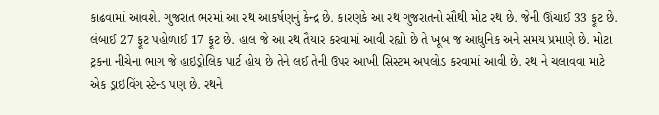કાઢવામાં આવશે. ગુજરાત ભરમાં આ રથ આકર્ષણનું કેન્દ્ર છે. કારણકે આ રથ ગુજરાતનો સૌથી મોટ રથ છે. જેની ઊંચાઈ 33 ફૂટ છે. લંબાઈ 27 ફૂટ પહોળાઈ 17 ફૂટ છે. હાલ જે આ રથ તૈયાર કરવામાં આવી રહ્યો છે તે ખૂબ જ આધુનિક અને સમય પ્રમાણે છે. મોટા ટ્રકના નીચેના ભાગ જે હાઇડ્રોલિક પાર્ટ હોય છે તેને લઈ તેની ઉપર આખી સિસ્ટમ અપલોડ કરવામાં આવી છે. રથ ને ચલાવવા માટે એક ડ્રાઇવિંગ સ્ટેન્ડ પણ છે. રથને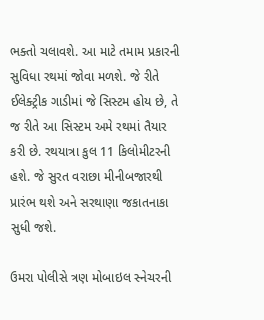ભક્તો ચલાવશે. આ માટે તમામ પ્રકારની સુવિધા રથમાં જોવા મળશે. જે રીતે ઈલેક્ટ્રીક ગાડીમાં જે સિસ્ટમ હોય છે, તે જ રીતે આ સિસ્ટમ અમે રથમાં તૈયાર કરી છે. રથયાત્રા કુલ 11 કિલોમીટરની હશે. જે સુરત વરાછા મીનીબજારથી પ્રારંભ થશે અને સરથાણા જકાતનાકા સુધી જશે.

ઉમરા પોલીસે ત્રણ મોબાઇલ સ્નેચરની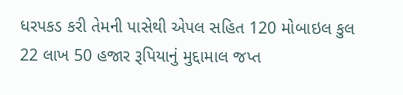ધરપકડ કરી તેમની પાસેથી એપલ સહિત 120 મોબાઇલ કુલ 22 લાખ 50 હજાર રૂપિયાનું મુદ્દામાલ જપ્ત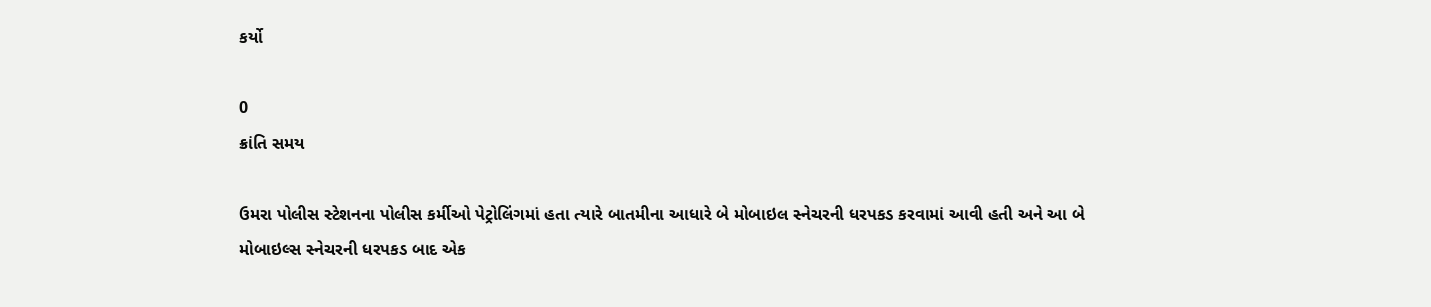કર્યો

0
ક્રાંતિ સમય

ઉમરા પોલીસ સ્ટેશનના પોલીસ કર્મીઓ પેટ્રોલિંગમાં હતા ત્યારે બાતમીના આધારે બે મોબાઇલ સ્નેચરની ધરપકડ કરવામાં આવી હતી અને આ બે મોબાઇલ્સ સ્નેચરની ધરપકડ બાદ એક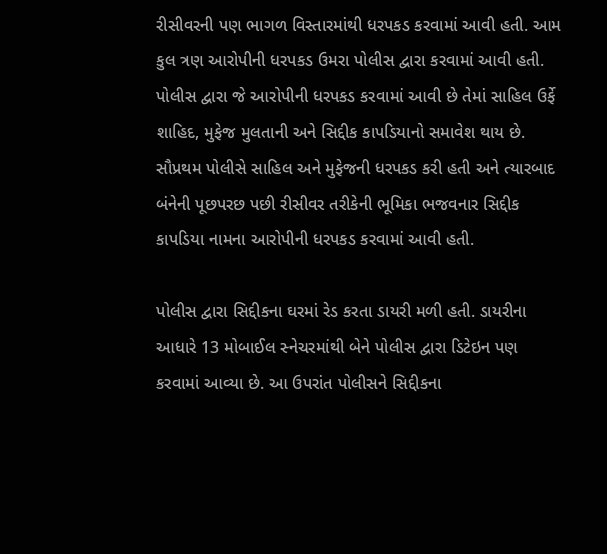રીસીવરની પણ ભાગળ વિસ્તારમાંથી ધરપકડ કરવામાં આવી હતી. આમ કુલ ત્રણ આરોપીની ધરપકડ ઉમરા પોલીસ દ્વારા કરવામાં આવી હતી. પોલીસ દ્વારા જે આરોપીની ધરપકડ કરવામાં આવી છે તેમાં સાહિલ ઉર્ફે શાહિદ, મુફેજ મુલતાની અને સિદ્દીક કાપડિયાનો સમાવેશ થાય છે. સૌપ્રથમ પોલીસે સાહિલ અને મુફેજની ધરપકડ કરી હતી અને ત્યારબાદ બંનેની પૂછપરછ પછી રીસીવર તરીકેની ભૂમિકા ભજવનાર સિદ્દીક કાપડિયા નામના આરોપીની ધરપકડ કરવામાં આવી હતી.

પોલીસ દ્વારા સિદ્દીકના ઘરમાં રેડ કરતા ડાયરી મળી હતી. ડાયરીના આધારે 13 મોબાઈલ સ્નેચરમાંથી બેને પોલીસ દ્વારા ડિટેઇન પણ કરવામાં આવ્યા છે. આ ઉપરાંત પોલીસને સિદ્દીકના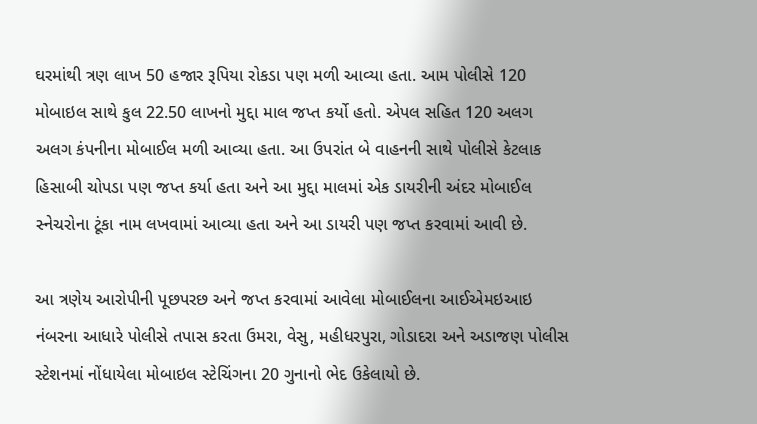ઘરમાંથી ત્રણ લાખ 50 હજાર રૂપિયા રોકડા પણ મળી આવ્યા હતા. આમ પોલીસે 120 મોબાઇલ સાથે કુલ 22.50 લાખનો મુદ્દા માલ જપ્ત કર્યો હતો. એપલ સહિત 120 અલગ અલગ કંપનીના મોબાઈલ મળી આવ્યા હતા. આ ઉપરાંત બે વાહનની સાથે પોલીસે કેટલાક હિસાબી ચોપડા પણ જપ્ત કર્યા હતા અને આ મુદ્દા માલમાં એક ડાયરીની અંદર મોબાઈલ સ્નેચરોના ટૂંકા નામ લખવામાં આવ્યા હતા અને આ ડાયરી પણ જપ્ત કરવામાં આવી છે.

આ ત્રણેય આરોપીની પૂછપરછ અને જપ્ત કરવામાં આવેલા મોબાઈલના આઈએમઇઆઇ નંબરના આધારે પોલીસે તપાસ કરતા ઉમરા, વેસુ, મહીધરપુરા, ગોડાદરા અને અડાજણ પોલીસ સ્ટેશનમાં નોંધાયેલા મોબાઇલ સ્ટેચિંગના 20 ગુનાનો ભેદ ઉકેલાયો છે.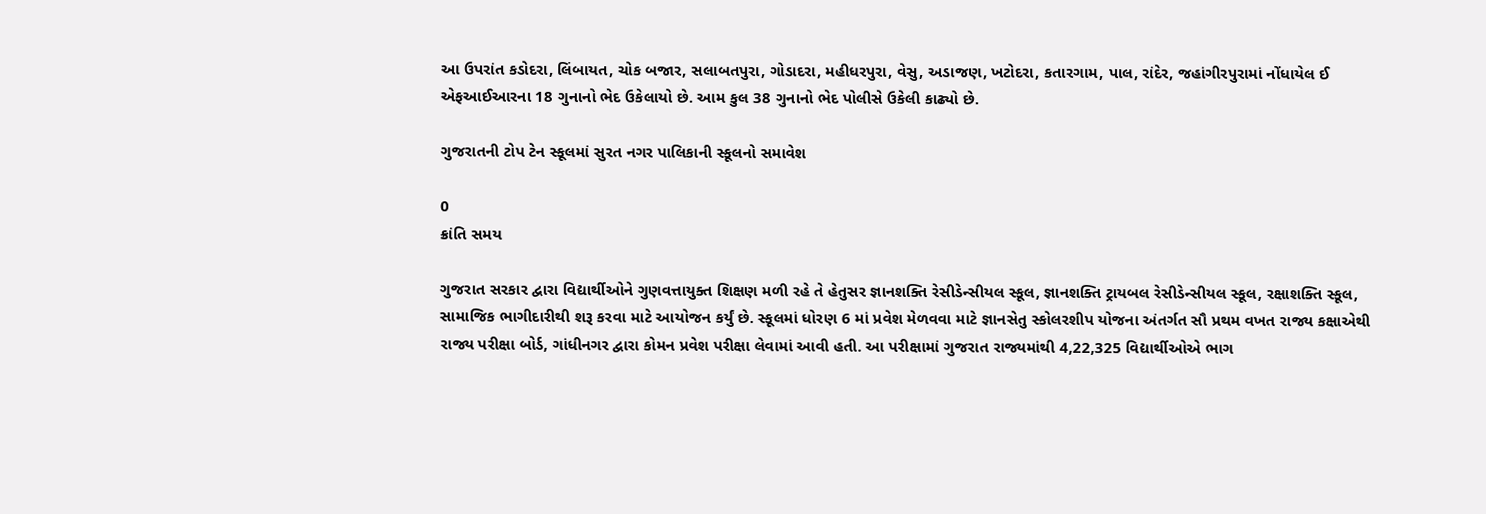આ ઉપરાંત કડોદરા, લિંબાયત, ચોક બજાર, સલાબતપુરા, ગોડાદરા, મહીધરપુરા, વેસુ, અડાજણ, ખટોદરા, કતારગામ, પાલ, રાંદેર, જહાંગીરપુરામાં નોંધાયેલ ઈ એફઆઈઆરના 18 ગુનાનો ભેદ ઉકેલાયો છે. આમ કુલ 38 ગુનાનો ભેદ પોલીસે ઉકેલી કાઢ્યો છે.

ગુજરાતની ટોપ ટેન સ્કૂલમાં સુરત નગર પાલિકાની સ્કૂલનો સમાવેશ

0
ક્રાંતિ સમય

ગુજરાત સરકાર દ્વારા વિદ્યાર્થીઓને ગુણવત્તાયુક્ત શિક્ષણ મળી રહે તે હેતુસર જ્ઞાનશક્તિ રેસીડેન્સીયલ સ્કૂલ, જ્ઞાનશક્તિ ટ્રાયબલ રેસીડેન્સીયલ સ્કૂલ, રક્ષાશક્તિ સ્કૂલ, સામાજિક ભાગીદારીથી શરૂ કરવા માટે આયોજન કર્યું છે. સ્કૂલમાં ધોરણ 6 માં પ્રવેશ મેળવવા માટે જ્ઞાનસેતુ સ્કોલરશીપ યોજના અંતર્ગત સૌ પ્રથમ વખત રાજ્ય કક્ષાએથી રાજ્ય પરીક્ષા બોર્ડ, ગાંધીનગર દ્વારા કોમન પ્રવેશ પરીક્ષા લેવામાં આવી હતી. આ પરીક્ષામાં ગુજરાત રાજ્યમાંથી 4,22,325 વિદ્યાર્થીઓએ ભાગ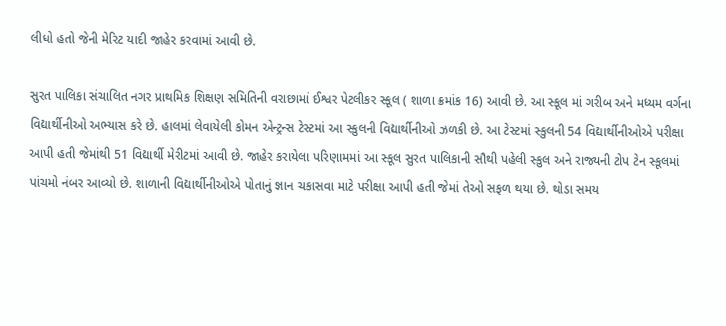લીધો હતો જેની મેરિટ યાદી જાહેર કરવામાં આવી છે.

સુરત પાલિકા સંચાલિત નગર પ્રાથમિક શિક્ષણ સમિતિની વરાછામાં ઈશ્વર પેટલીકર સ્કૂલ ( શાળા ક્રમાંક 16) આવી છે. આ સ્કૂલ માં ગરીબ અને મધ્યમ વર્ગના વિદ્યાર્થીનીઓ અભ્યાસ કરે છે. હાલમાં લેવાયેલી કોમન એન્ટ્રન્સ ટેસ્ટમાં આ સ્કુલની વિદ્યાર્થીનીઓ ઝળકી છે. આ ટેસ્ટમાં સ્કુલની 54 વિદ્યાર્થીનીઓએ પરીક્ષા આપી હતી જેમાંથી 51 વિદ્યાર્થી મેરીટમાં આવી છે. જાહેર કરાયેલા પરિણામમાં આ સ્કૂલ સુરત પાલિકાની સૌથી પહેલી સ્કુલ અને રાજ્યની ટોપ ટેન સ્કૂલમાં પાંચમો નંબર આવ્યો છે. શાળાની વિદ્યાર્થીનીઓએ પોતાનું જ્ઞાન ચકાસવા માટે પરીક્ષા આપી હતી જેમાં તેઓ સફળ થયા છે. થોડા સમય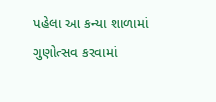પહેલા આ કન્યા શાળામાં ગુણોત્સવ કરવામાં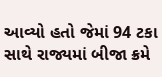આવ્યો હતો જેમાં 94 ટકા સાથે રાજ્યમાં બીજા ક્રમે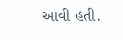આવી હતી.